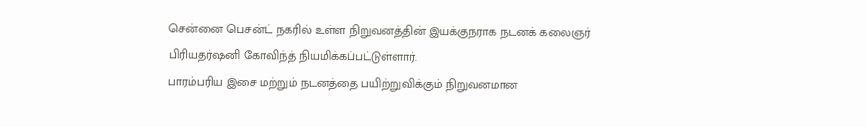சென்னை பெசன்ட் நகரில் உள்ள நிறுவனத்தின் இயக்குநராக நடனக் கலைஞர் பிரியதர்ஷனி கோவிந்த் நியமிக்கப்பட்டுள்ளார்.
பாரம்பரிய இசை மற்றும் நடனத்தை பயிற்றுவிக்கும் நிறுவனமான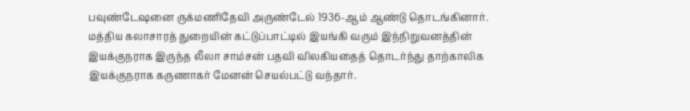பவுண்டேஷனை ருக்மணிதேவி அருண்டேல் 1936-ஆம் ஆண்டு தொடங்கினார்.
மத்திய கலாசாரத் துறையின் கட்டுப்பாட்டில் இயங்கி வரும் இந்நிறுவனத்தின் இயக்குநராக இருந்த லீலா சாம்சன் பதவி விலகியதைத் தொடர்ந்து தாற்காலிக இயக்குநராக கருணாகர் மேனன் செயல்பட்டு வந்தார்.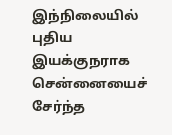இந்நிலையில் புதிய இயக்குநராக சென்னையைச் சேர்ந்த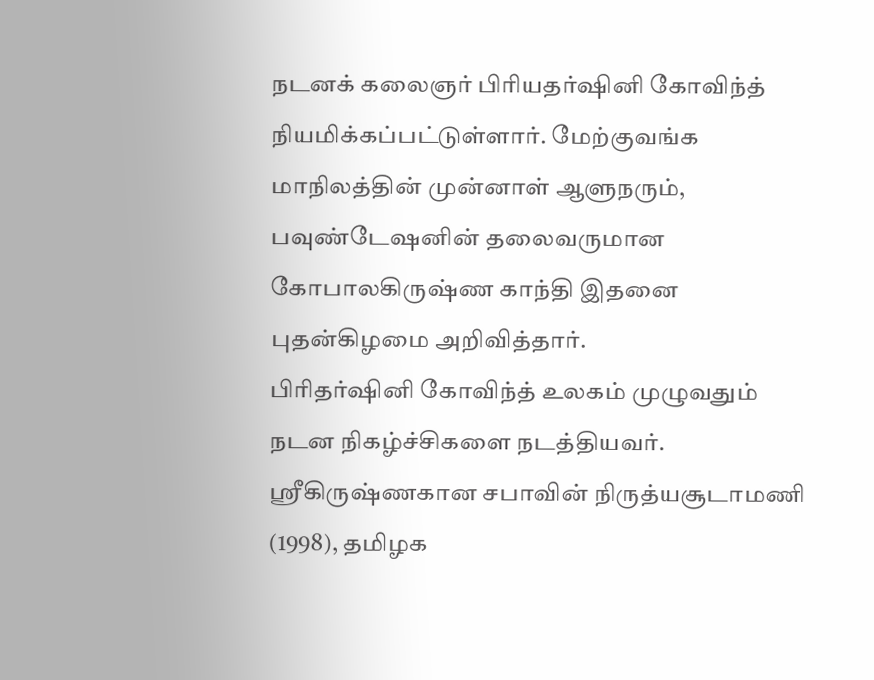நடனக் கலைஞர் பிரியதர்ஷினி கோவிந்த் நியமிக்கப்பட்டுள்ளார். மேற்குவங்க மாநிலத்தின் முன்னாள் ஆளுநரும், பவுண்டேஷனின் தலைவருமான கோபாலகிருஷ்ண காந்தி இதனை புதன்கிழமை அறிவித்தார்.
பிரிதர்ஷினி கோவிந்த் உலகம் முழுவதும் நடன நிகழ்ச்சிகளை நடத்தியவர். ஸ்ரீகிருஷ்ணகான சபாவின் நிருத்யசூடாமணி (1998), தமிழக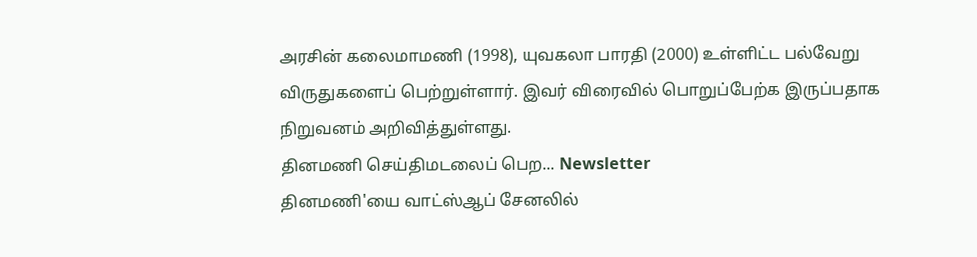அரசின் கலைமாமணி (1998), யுவகலா பாரதி (2000) உள்ளிட்ட பல்வேறு விருதுகளைப் பெற்றுள்ளார். இவர் விரைவில் பொறுப்பேற்க இருப்பதாக நிறுவனம் அறிவித்துள்ளது.
தினமணி செய்திமடலைப் பெற... Newsletter
தினமணி'யை வாட்ஸ்ஆப் சேனலில்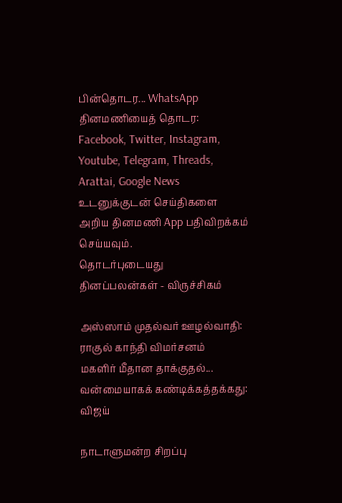பின்தொடர... WhatsApp
தினமணியைத் தொடர: Facebook, Twitter, Instagram, Youtube, Telegram, Threads, Arattai, Google News
உடனுக்குடன் செய்திகளை அறிய தினமணி App பதிவிறக்கம் செய்யவும்.
தொடர்புடையது
தினப்பலன்கள் - விருச்சிகம்

அஸ்ஸாம் முதல்வர் ஊழல்வாதி: ராகுல் காந்தி விமர்சனம்
மகளிர் மீதான தாக்குதல்... வன்மையாகக் கண்டிக்கத்தக்கது: விஜய்

நாடாளுமன்ற சிறப்பு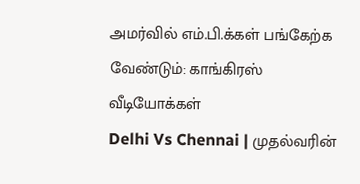அமர்வில் எம்.பி.க்கள் பங்கேற்க வேண்டும்: காங்கிரஸ்
வீடியோக்கள்
Delhi Vs Chennai | முதல்வரின்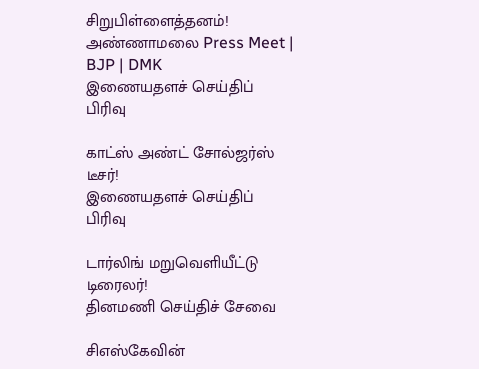சிறுபிள்ளைத்தனம்! அண்ணாமலை Press Meet | BJP | DMK
இணையதளச் செய்திப் பிரிவு

காட்ஸ் அண்ட் சோல்ஜர்ஸ் டீசர்!
இணையதளச் செய்திப் பிரிவு

டார்லிங் மறுவெளியீட்டு டிரைலர்!
தினமணி செய்திச் சேவை

சிஎஸ்கேவின்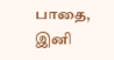பாதை, இனி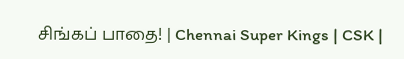சிங்கப் பாதை! | Chennai Super Kings | CSK |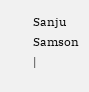Sanju Samson |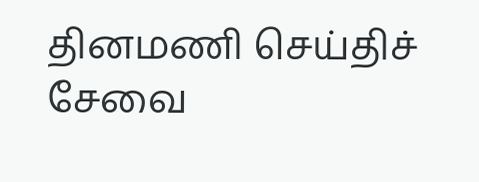தினமணி செய்திச் சேவை